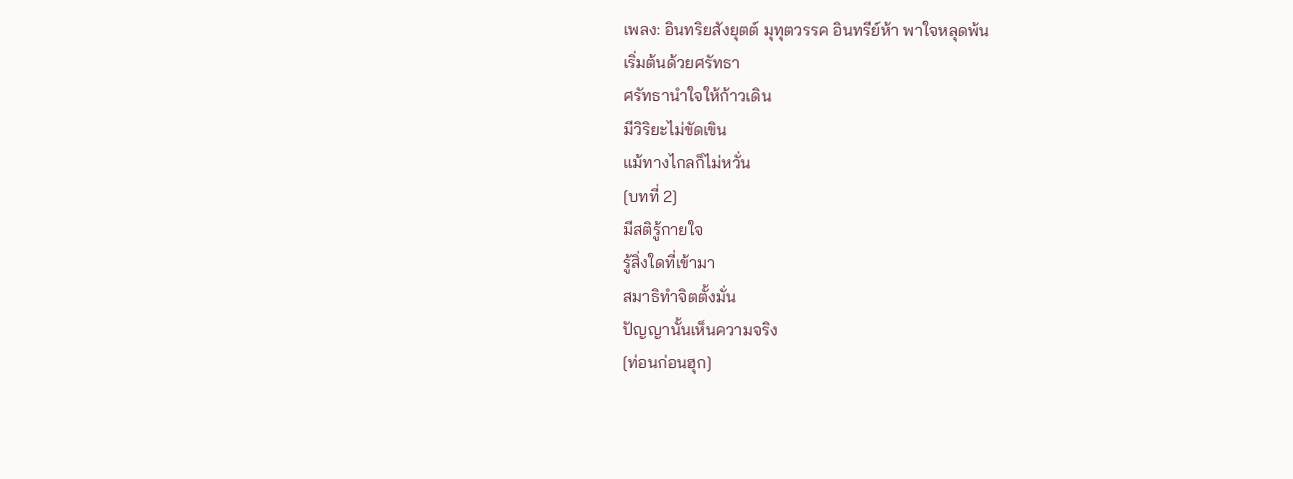เพลง: อินทริยสังยุตต์ มุทุตวรรค อินทรีย์ห้า พาใจหลุดพ้น
เริ่มต้นด้วยศรัทธา
ศรัทธานำใจให้ก้าวเดิน
มีวิริยะไม่ขัดเขิน
แม้ทางไกลก็ไม่หวั่น
[บทที่ 2]
มีสติรู้กายใจ
รู้สิ่งใดที่เข้ามา
สมาธิทำจิตตั้งมั่น
ปัญญานั้นเห็นความจริง
[ท่อนก่อนฮุก]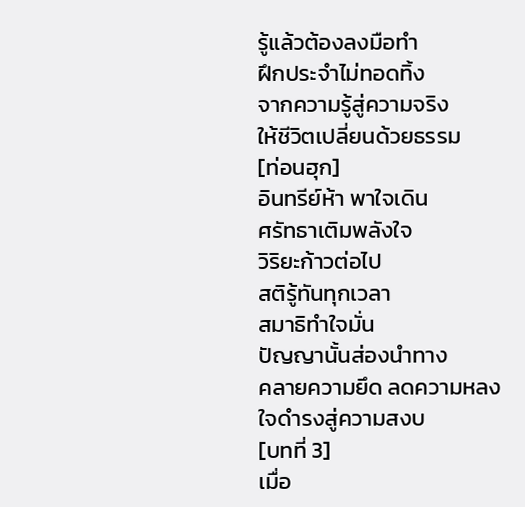รู้แล้วต้องลงมือทำ
ฝึกประจำไม่ทอดทิ้ง
จากความรู้สู่ความจริง
ให้ชีวิตเปลี่ยนด้วยธรรม
[ท่อนฮุก]
อินทรีย์ห้า พาใจเดิน
ศรัทธาเติมพลังใจ
วิริยะก้าวต่อไป
สติรู้ทันทุกเวลา
สมาธิทำใจมั่น
ปัญญานั้นส่องนำทาง
คลายความยึด ลดความหลง
ใจดำรงสู่ความสงบ
[บทที่ 3]
เมื่อ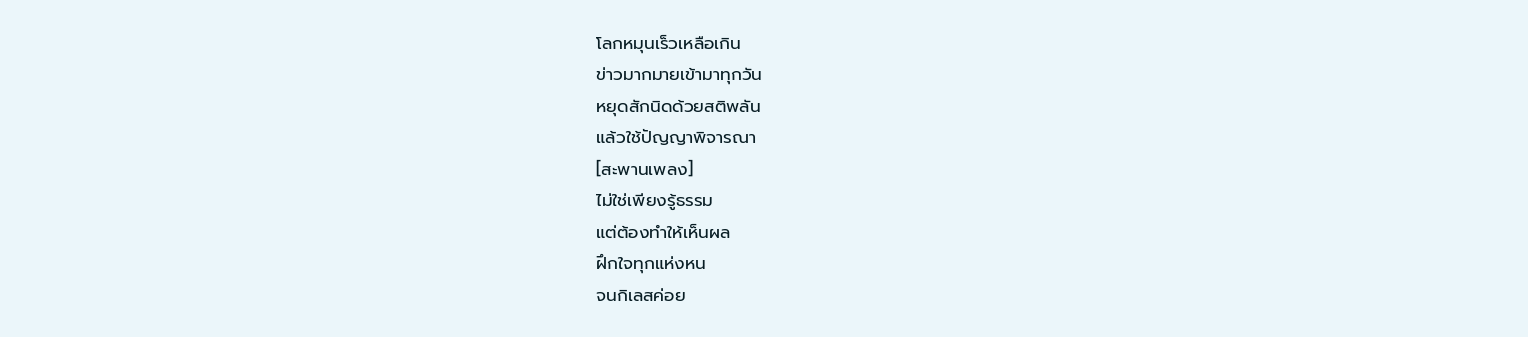โลกหมุนเร็วเหลือเกิน
ข่าวมากมายเข้ามาทุกวัน
หยุดสักนิดด้วยสติพลัน
แล้วใช้ปัญญาพิจารณา
[สะพานเพลง]
ไม่ใช่เพียงรู้ธรรม
แต่ต้องทำให้เห็นผล
ฝึกใจทุกแห่งหน
จนกิเลสค่อย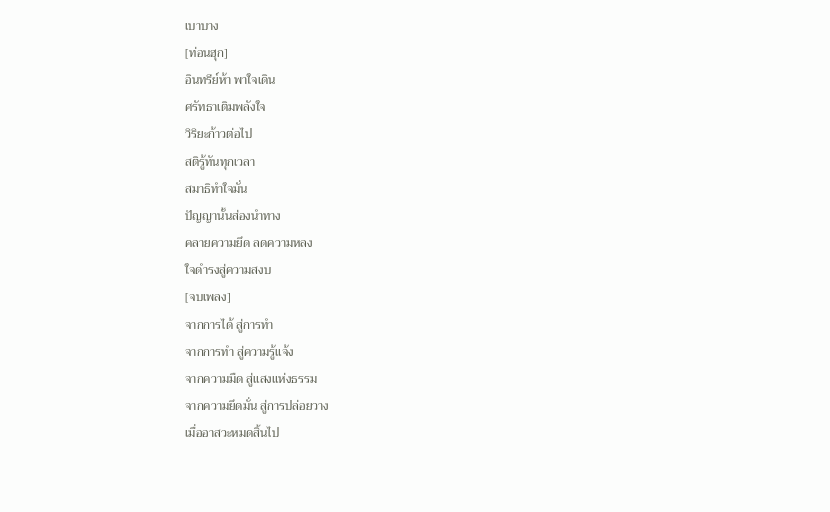เบาบาง
[ท่อนฮุก]
อินทรีย์ห้า พาใจเดิน
ศรัทธาเติมพลังใจ
วิริยะก้าวต่อไป
สติรู้ทันทุกเวลา
สมาธิทำใจมั่น
ปัญญานั้นส่องนำทาง
คลายความยึด ลดความหลง
ใจดำรงสู่ความสงบ
[จบเพลง]
จากการได้ สู่การทำ
จากการทำ สู่ความรู้แจ้ง
จากความมืด สู่แสงแห่งธรรม
จากความยึดมั่น สู่การปล่อยวาง
เมื่ออาสวะหมดสิ้นไป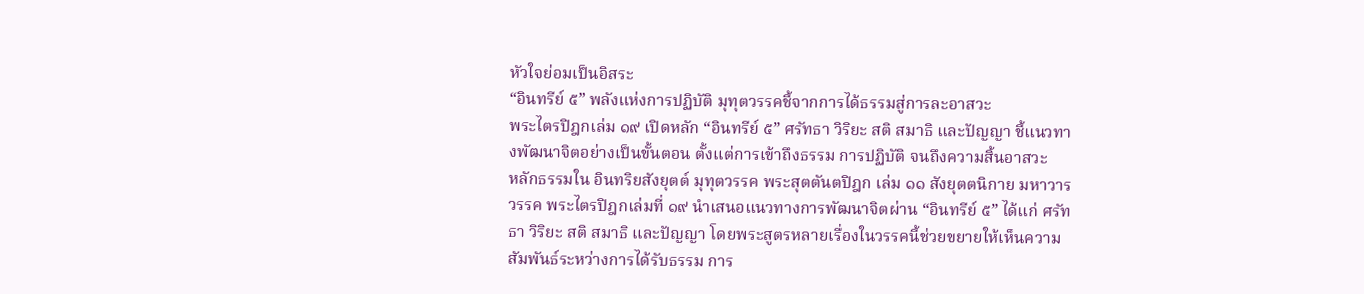หัวใจย่อมเป็นอิสระ
“อินทรีย์ ๕” พลังแห่งการปฏิบัติ มุทุตวรรคชี้จากการได้ธรรมสู่การละอาสวะ
พระไตรปิฎกเล่ม ๑๙ เปิดหลัก “อินทรีย์ ๕” ศรัทธา วิริยะ สติ สมาธิ และปัญญา ชี้แนวทางพัฒนาจิตอย่างเป็นขั้นตอน ตั้งแต่การเข้าถึงธรรม การปฏิบัติ จนถึงความสิ้นอาสวะ
หลักธรรมใน อินทริยสังยุตต์ มุทุตวรรค พระสุตตันตปิฎก เล่ม ๑๑ สังยุตตนิกาย มหาวารวรรค พระไตรปิฎกเล่มที่ ๑๙ นำเสนอแนวทางการพัฒนาจิตผ่าน “อินทรีย์ ๕” ได้แก่ ศรัทธา วิริยะ สติ สมาธิ และปัญญา โดยพระสูตรหลายเรื่องในวรรคนี้ช่วยขยายให้เห็นความสัมพันธ์ระหว่างการได้รับธรรม การ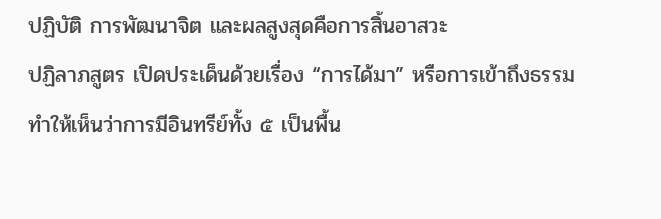ปฏิบัติ การพัฒนาจิต และผลสูงสุดคือการสิ้นอาสวะ
ปฏิลาภสูตร เปิดประเด็นด้วยเรื่อง “การได้มา” หรือการเข้าถึงธรรม ทำให้เห็นว่าการมีอินทรีย์ทั้ง ๕ เป็นพื้น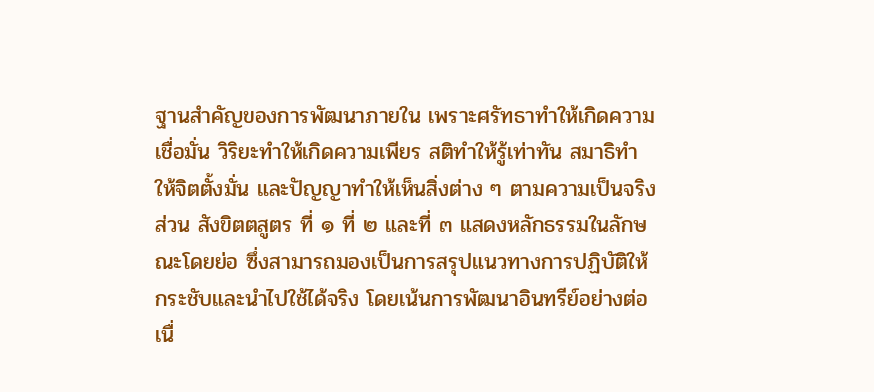ฐานสำคัญของการพัฒนาภายใน เพราะศรัทธาทำให้เกิดความเชื่อมั่น วิริยะทำให้เกิดความเพียร สติทำให้รู้เท่าทัน สมาธิทำให้จิตตั้งมั่น และปัญญาทำให้เห็นสิ่งต่าง ๆ ตามความเป็นจริง
ส่วน สังขิตตสูตร ที่ ๑ ที่ ๒ และที่ ๓ แสดงหลักธรรมในลักษณะโดยย่อ ซึ่งสามารถมองเป็นการสรุปแนวทางการปฏิบัติให้กระชับและนำไปใช้ได้จริง โดยเน้นการพัฒนาอินทรีย์อย่างต่อเนื่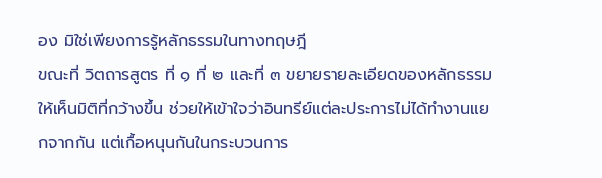อง มิใช่เพียงการรู้หลักธรรมในทางทฤษฎี
ขณะที่ วิตถารสูตร ที่ ๑ ที่ ๒ และที่ ๓ ขยายรายละเอียดของหลักธรรมให้เห็นมิติที่กว้างขึ้น ช่วยให้เข้าใจว่าอินทรีย์แต่ละประการไม่ได้ทำงานแยกจากกัน แต่เกื้อหนุนกันในกระบวนการ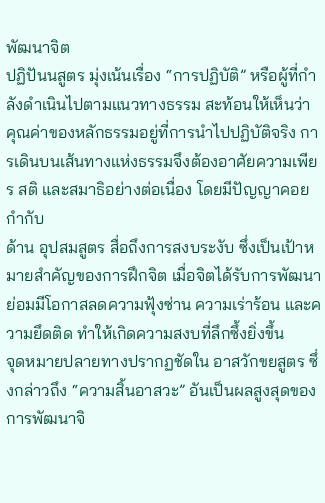พัฒนาจิต
ปฏิปันนสูตร มุ่งเน้นเรื่อง “การปฏิบัติ” หรือผู้ที่กำลังดำเนินไปตามแนวทางธรรม สะท้อนให้เห็นว่า คุณค่าของหลักธรรมอยู่ที่การนำไปปฏิบัติจริง การเดินบนเส้นทางแห่งธรรมจึงต้องอาศัยความเพียร สติ และสมาธิอย่างต่อเนื่อง โดยมีปัญญาคอยกำกับ
ด้าน อุปสมสูตร สื่อถึงการสงบระงับ ซึ่งเป็นเป้าหมายสำคัญของการฝึกจิต เมื่อจิตได้รับการพัฒนา ย่อมมีโอกาสลดความฟุ้งซ่าน ความเร่าร้อน และความยึดติด ทำให้เกิดความสงบที่ลึกซึ้งยิ่งขึ้น
จุดหมายปลายทางปรากฏชัดใน อาสวักขยสูตร ซึ่งกล่าวถึง “ความสิ้นอาสวะ” อันเป็นผลสูงสุดของการพัฒนาจิ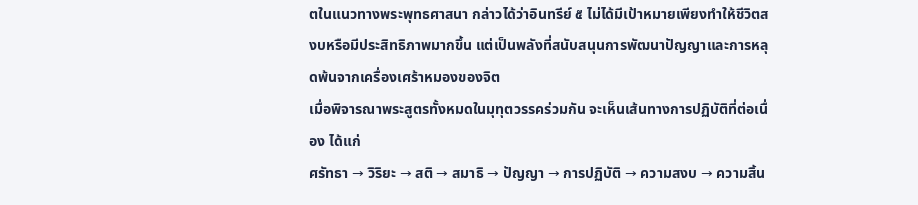ตในแนวทางพระพุทธศาสนา กล่าวได้ว่าอินทรีย์ ๕ ไม่ได้มีเป้าหมายเพียงทำให้ชีวิตสงบหรือมีประสิทธิภาพมากขึ้น แต่เป็นพลังที่สนับสนุนการพัฒนาปัญญาและการหลุดพ้นจากเครื่องเศร้าหมองของจิต
เมื่อพิจารณาพระสูตรทั้งหมดในมุทุตวรรคร่วมกัน จะเห็นเส้นทางการปฏิบัติที่ต่อเนื่อง ได้แก่
ศรัทธา → วิริยะ → สติ → สมาธิ → ปัญญา → การปฏิบัติ → ความสงบ → ความสิ้น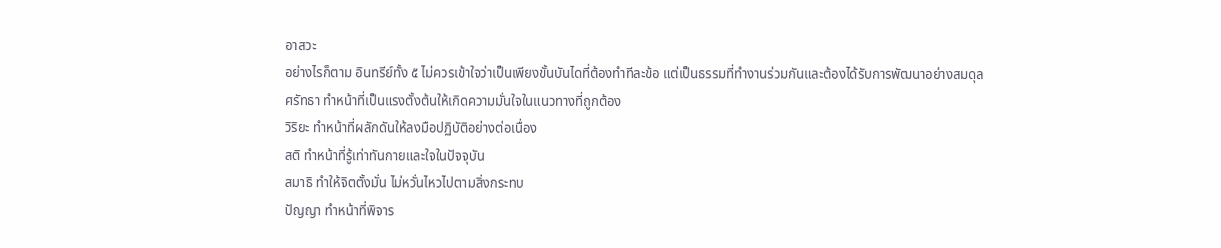อาสวะ
อย่างไรก็ตาม อินทรีย์ทั้ง ๕ ไม่ควรเข้าใจว่าเป็นเพียงขั้นบันไดที่ต้องทำทีละข้อ แต่เป็นธรรมที่ทำงานร่วมกันและต้องได้รับการพัฒนาอย่างสมดุล
ศรัทธา ทำหน้าที่เป็นแรงตั้งต้นให้เกิดความมั่นใจในแนวทางที่ถูกต้อง
วิริยะ ทำหน้าที่ผลักดันให้ลงมือปฏิบัติอย่างต่อเนื่อง
สติ ทำหน้าที่รู้เท่าทันกายและใจในปัจจุบัน
สมาธิ ทำให้จิตตั้งมั่น ไม่หวั่นไหวไปตามสิ่งกระทบ
ปัญญา ทำหน้าที่พิจาร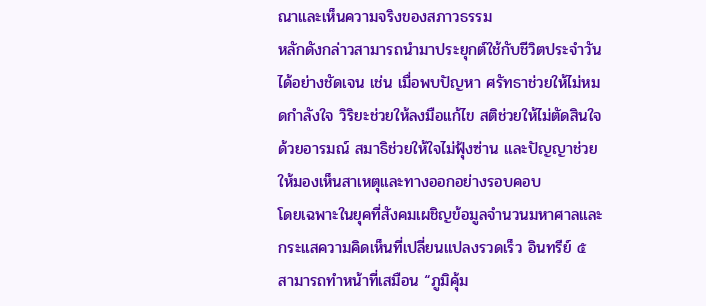ณาและเห็นความจริงของสภาวธรรม
หลักดังกล่าวสามารถนำมาประยุกต์ใช้กับชีวิตประจำวันได้อย่างชัดเจน เช่น เมื่อพบปัญหา ศรัทธาช่วยให้ไม่หมดกำลังใจ วิริยะช่วยให้ลงมือแก้ไข สติช่วยให้ไม่ตัดสินใจด้วยอารมณ์ สมาธิช่วยให้ใจไม่ฟุ้งซ่าน และปัญญาช่วยให้มองเห็นสาเหตุและทางออกอย่างรอบคอบ
โดยเฉพาะในยุคที่สังคมเผชิญข้อมูลจำนวนมหาศาลและกระแสความคิดเห็นที่เปลี่ยนแปลงรวดเร็ว อินทรีย์ ๕ สามารถทำหน้าที่เสมือน “ภูมิคุ้ม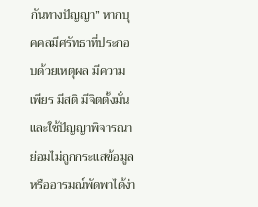กันทางปัญญา” หากบุคคลมีศรัทธาที่ประกอบด้วยเหตุผล มีความเพียร มีสติ มีจิตตั้งมั่น และใช้ปัญญาพิจารณา ย่อมไม่ถูกกระแสข้อมูลหรืออารมณ์พัดพาได้ง่า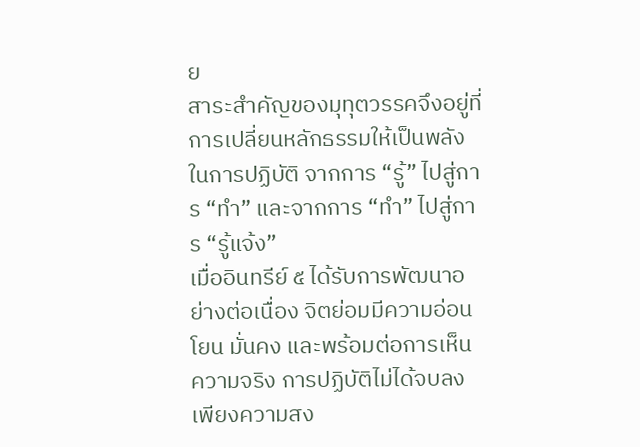ย
สาระสำคัญของมุทุตวรรคจึงอยู่ที่ การเปลี่ยนหลักธรรมให้เป็นพลังในการปฏิบัติ จากการ “รู้” ไปสู่การ “ทำ” และจากการ “ทำ” ไปสู่การ “รู้แจ้ง”
เมื่ออินทรีย์ ๕ ได้รับการพัฒนาอย่างต่อเนื่อง จิตย่อมมีความอ่อนโยน มั่นคง และพร้อมต่อการเห็นความจริง การปฏิบัติไม่ได้จบลงเพียงความสง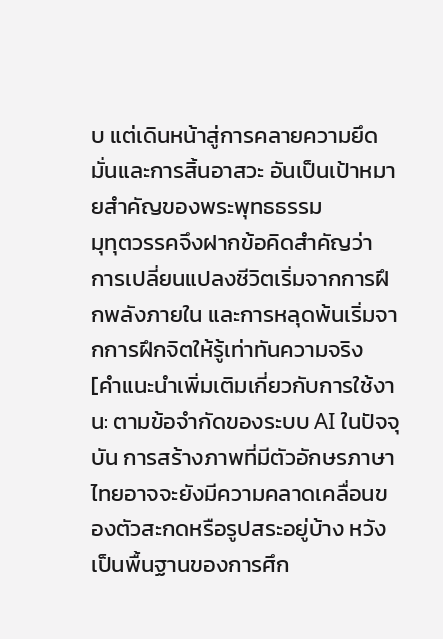บ แต่เดินหน้าสู่การคลายความยึดมั่นและการสิ้นอาสวะ อันเป็นเป้าหมายสำคัญของพระพุทธธรรม
มุทุตวรรคจึงฝากข้อคิดสำคัญว่า การเปลี่ยนแปลงชีวิตเริ่มจากการฝึกพลังภายใน และการหลุดพ้นเริ่มจากการฝึกจิตให้รู้เท่าทันความจริง
[คำแนะนำเพิ่มเติมเกี่ยวกับการใช้งาน: ตามข้อจำกัดของระบบ AI ในปัจจุบัน การสร้างภาพที่มีตัวอักษรภาษาไทยอาจจะยังมีความคลาดเคลื่อนของตัวสะกดหรือรูปสระอยู่บ้าง หวังเป็นพื้นฐานของการศึก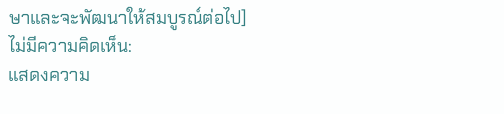ษาและจะพัฒนาให้สมบูรณ์ต่อไป]
ไม่มีความคิดเห็น:
แสดงความ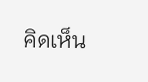คิดเห็น